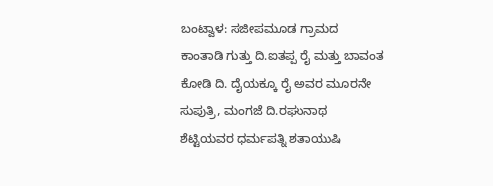ಬಂಟ್ವಾಳ: ಸಜೀಪಮೂಡ ಗ್ರಾಮದ ಕಾಂತಾಡಿ ಗುತ್ತು ದಿ.ಐತಪ್ಪ ರೈ ಮತ್ತು ಬಾವಂತ ಕೋಡಿ ದಿ. ದೈಯಕ್ಕೂ ರೈ ಅವರ ಮೂರನೇ ಸುಪುತ್ರಿ, ಮಂಗಜೆ ದಿ.ರಘುನಾಥ ಶೆಟ್ಟಿಯವರ ಧರ್ಮಪತ್ನಿ ಶತಾಯುಷಿ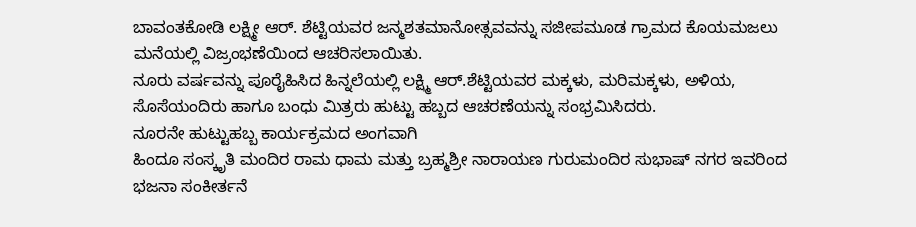ಬಾವಂತಕೋಡಿ ಲಕ್ಷ್ಮೀ ಆರ್. ಶೆಟ್ಟಿಯವರ ಜನ್ಮಶತಮಾನೋತ್ಸವವನ್ನು ಸಜೀಪಮೂಡ ಗ್ರಾಮದ ಕೊಯಮಜಲು ಮನೆಯಲ್ಲಿ ವಿಜ್ರಂಭಣೆಯಿಂದ ಆಚರಿಸಲಾಯಿತು.
ನೂರು ವರ್ಷವನ್ನು ಪೂರೈಹಿಸಿದ ಹಿನ್ನಲೆಯಲ್ಲಿ ಲಕ್ಷ್ಮಿ ಆರ್.ಶೆಟ್ಟಿಯವರ ಮಕ್ಕಳು, ಮರಿಮಕ್ಕಳು, ಅಳಿಯ, ಸೊಸೆಯಂದಿರು ಹಾಗೂ ಬಂಧು ಮಿತ್ರರು ಹುಟ್ಟು ಹಬ್ಬದ ಆಚರಣೆಯನ್ನು ಸಂಭ್ರಮಿಸಿದರು.
ನೂರನೇ ಹುಟ್ಟುಹಬ್ಬ ಕಾರ್ಯಕ್ರಮದ ಅಂಗವಾಗಿ
ಹಿಂದೂ ಸಂಸ್ಕೃತಿ ಮಂದಿರ ರಾಮ ಧಾಮ ಮತ್ತು ಬ್ರಹ್ಮಶ್ರೀ ನಾರಾಯಣ ಗುರುಮಂದಿರ ಸುಭಾಷ್ ನಗರ ಇವರಿಂದ ಭಜನಾ ಸಂಕೀರ್ತನೆ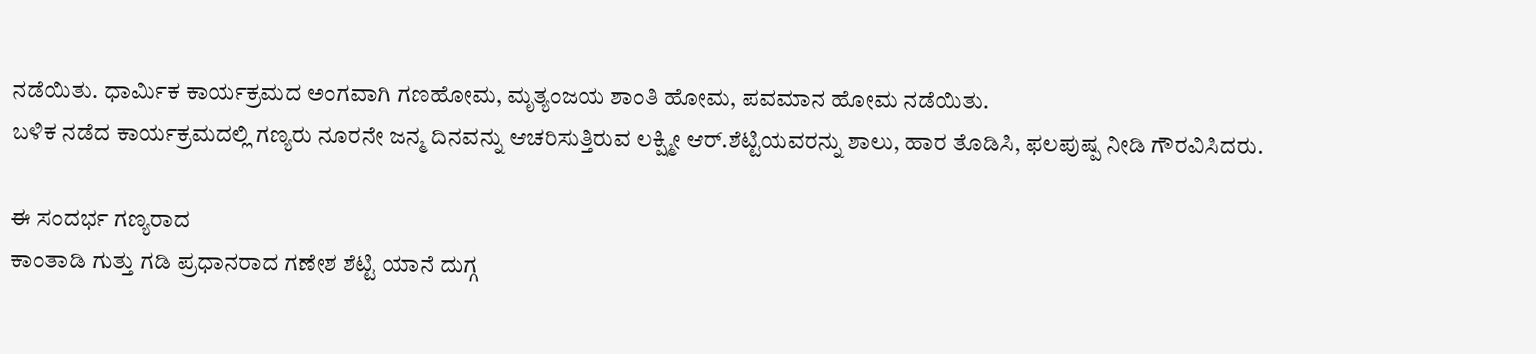ನಡೆಯಿತು. ಧಾರ್ಮಿಕ ಕಾರ್ಯಕ್ರಮದ ಅಂಗವಾಗಿ ಗಣಹೋಮ, ಮೃತ್ಯಂಜಯ ಶಾಂತಿ ಹೋಮ, ಪವಮಾನ ಹೋಮ ನಡೆಯಿತು.
ಬಳಿಕ ನಡೆದ ಕಾರ್ಯಕ್ರಮದಲ್ಲಿ ಗಣ್ಯರು ನೂರನೇ ಜನ್ಮ ದಿನವನ್ನು ಆಚರಿಸುತ್ತಿರುವ ಲಕ್ಷ್ಮೀ ಆರ್.ಶೆಟ್ಟಿಯವರನ್ನು ಶಾಲು, ಹಾರ ತೊಡಿಸಿ, ಫಲಪುಷ್ಪ ನೀಡಿ ಗೌರವಿಸಿದರು.

ಈ ಸಂದರ್ಭ ಗಣ್ಯರಾದ
ಕಾಂತಾಡಿ ಗುತ್ತು ಗಡಿ ಪ್ರಧಾನರಾದ ಗಣೇಶ ಶೆಟ್ಟಿ ಯಾನೆ ದುಗ್ಗ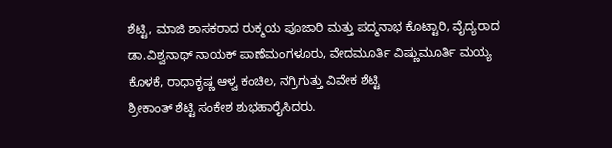ಶೆಟ್ಟಿ, ಮಾಜಿ ಶಾಸಕರಾದ ರುಕ್ಮಯ ಪೂಜಾರಿ ಮತ್ತು ಪದ್ಮನಾಭ ಕೊಟ್ಟಾರಿ, ವೈದ್ಯರಾದ ಡಾ.ವಿಶ್ವನಾಥ್ ನಾಯಕ್ ಪಾಣೆಮಂಗಳೂರು, ವೇದಮೂರ್ತಿ ವಿಷ್ಣುಮೂರ್ತಿ ಮಯ್ಯ ಕೊಳಕೆ, ರಾಧಾಕೃಷ್ಣ ಆಳ್ವ ಕಂಚಿಲ, ನಗ್ರಿಗುತ್ತು ವಿವೇಕ ಶೆಟ್ಟಿ
ಶ್ರೀಕಾಂತ್ ಶೆಟ್ಟಿ ಸಂಕೇಶ ಶುಭಹಾರೈಸಿದರು.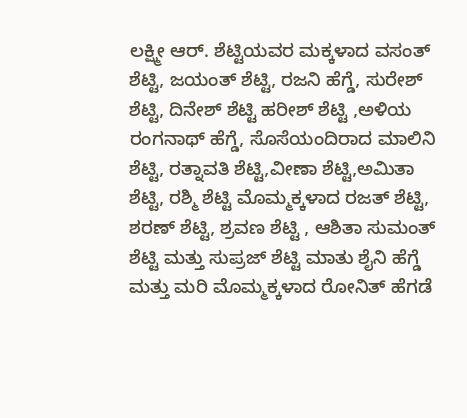ಲಕ್ಷ್ಮೀ ಆರ್. ಶೆಟ್ಟಿಯವರ ಮಕ್ಕಳಾದ ವಸಂತ್ ಶೆಟ್ಟಿ, ಜಯಂತ್ ಶೆಟ್ಟಿ, ರಜನಿ ಹೆಗ್ಡೆ, ಸುರೇಶ್ ಶೆಟ್ಟಿ, ದಿನೇಶ್ ಶೆಟ್ಟಿ ಹರೀಶ್ ಶೆಟ್ಟಿ ,ಅಳಿಯ ರಂಗನಾಥ್ ಹೆಗ್ಡೆ, ಸೊಸೆಯಂದಿರಾದ ಮಾಲಿನಿ ಶೆಟ್ಟಿ, ರತ್ನಾವತಿ ಶೆಟ್ಟಿ,ವೀಣಾ ಶೆಟ್ಟಿ,ಅಮಿತಾ ಶೆಟ್ಟಿ, ರಶ್ಮಿ ಶೆಟ್ಟಿ ಮೊಮ್ಮಕ್ಕಳಾದ ರಜತ್ ಶೆಟ್ಟಿ, ಶರಣ್ ಶೆಟ್ಟಿ, ಶ್ರವಣ ಶೆಟ್ಟಿ , ಆಶಿತಾ ಸುಮಂತ್ ಶೆಟ್ಟಿ ಮತ್ತು ಸುಪ್ರಜ್ ಶೆಟ್ಟಿ ಮಾತು ಶೈನಿ ಹೆಗ್ಡೆ ಮತ್ತು ಮರಿ ಮೊಮ್ಮಕ್ಕಳಾದ ರೋನಿತ್ ಹೆಗಡೆ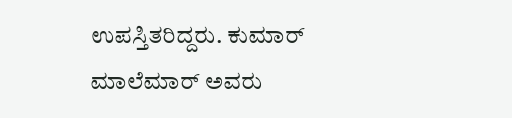ಉಪಸ್ತಿತರಿದ್ದರು. ಕುಮಾರ್ ಮಾಲೆಮಾರ್ ಅವರು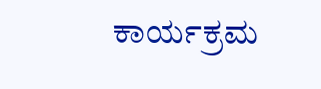ಕಾರ್ಯಕ್ರಮ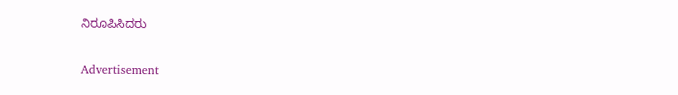ನಿರೂಪಿಸಿದರು


Advertisement